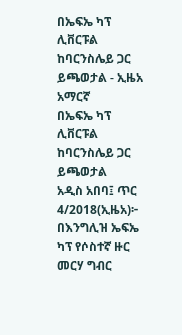በኤፍኤ ካፕ ሊቨርፑል ከባርንስሌይ ጋር ይጫወታል - ኢዜአ አማርኛ
በኤፍኤ ካፕ ሊቨርፑል ከባርንስሌይ ጋር ይጫወታል
አዲስ አበባ፤ ጥር 4/2018(ኢዜአ)፦ በእንግሊዝ ኤፍኤ ካፕ የሶስተኛ ዙር መርሃ ግብር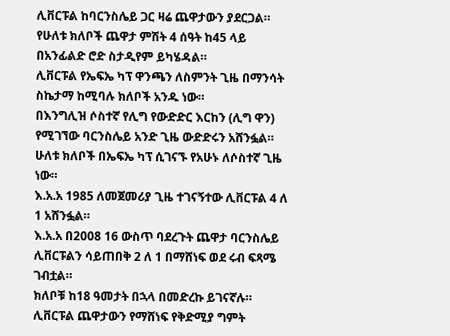ሊቨርፑል ከባርንስሌይ ጋር ዛሬ ጨዋታውን ያደርጋል።
የሁለቱ ክለቦች ጨዋታ ምሽት 4 ሰዓት ከ45 ላይ በአንፊልድ ሮድ ስታዲየም ይካሄዳል።
ሊቨርፑል የኤፍኤ ካፕ ዋንጫን ለስምንት ጊዜ በማንሳት ስኬታማ ከሚባሉ ክለቦች አንዱ ነው።
በእንግሊዝ ሶስተኛ የሊግ የውድድር እርከን (ሊግ ዋን) የሚገኘው ባርንስሌይ አንድ ጊዜ ውድድሩን አሸንፏል።
ሁለቱ ክለቦች በኤፍኤ ካፕ ሲገናኙ የአሁኑ ለሶስተኛ ጊዜ ነው።
እ.አ.አ 1985 ለመጀመሪያ ጊዜ ተገናኝተው ሊቨርፑል 4 ለ 1 አሸንፏል።
እ.አ.አ በ2008 16 ውስጥ ባደረጉት ጨዋታ ባርንስሌይ ሊቨርፑልን ሳይጠበቅ 2 ለ 1 በማሸነፍ ወደ ሩብ ፍጻሜ ገብቷል።
ክለቦቹ ከ18 ዓመታት በኋላ በመድረኩ ይገናኛሉ።
ሊቨርፑል ጨዋታውን የማሸነፍ የቅድሚያ ግምት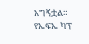አግኝቷል።
የኤፍኤ ካፕ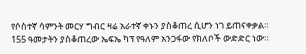የሶስተኛ ሳምንት መርሃ ግብር ዛሬ አራተኛ ቀኑን ያስቆጠረ ሲሆን ነገ ይጠናቀቃል።
155 ዓመታትን ያስቆጠረው ኤፍኤ ካፕ የዓለም አንጋፋው የክለቦች ውድድር ነው።